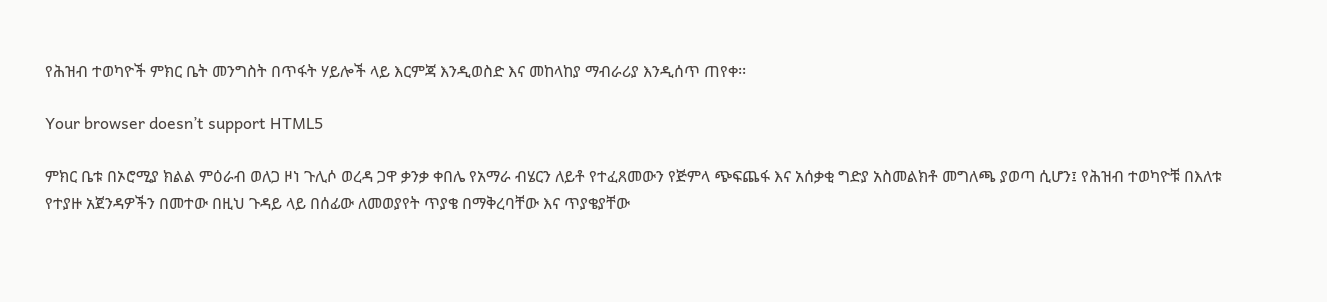የሕዝብ ተወካዮች ምክር ቤት መንግስት በጥፋት ሃይሎች ላይ እርምጃ እንዲወስድ እና መከላከያ ማብራሪያ እንዲሰጥ ጠየቀ፡፡

Your browser doesn’t support HTML5

ምክር ቤቱ በኦሮሚያ ክልል ምዕራብ ወለጋ ዞነ ጉሊሶ ወረዳ ጋዋ ቃንቃ ቀበሌ የአማራ ብሄርን ለይቶ የተፈጸመውን የጅምላ ጭፍጨፋ እና አሰቃቂ ግድያ አስመልክቶ መግለጫ ያወጣ ሲሆን፤ የሕዝብ ተወካዮቹ በእለቱ የተያዙ አጀንዳዎችን በመተው በዚህ ጉዳይ ላይ በሰፊው ለመወያየት ጥያቄ በማቅረባቸው እና ጥያቄያቸው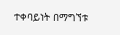ተቀባይነት በማግኘቱ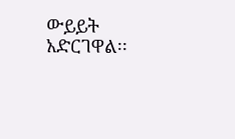ውይይት አድርገዋል፡፡